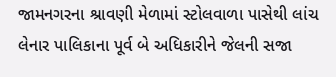જામનગરના શ્રાવણી મેળામાં સ્ટોલવાળા પાસેથી લાંચ લેનાર પાલિકાના પૂર્વ બે અધિકારીને જેલની સજા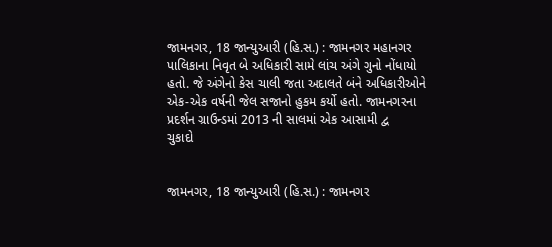જામનગર, 18 જાન્યુઆરી (હિ.સ.) : જામનગર મહાનગર પાલિકાના નિવૃત બે અધિકારી સામે લાંચ અંગે ગુનો નોંધાયો હતો. જે અંગેનો કેસ ચાલી જતા અદાલતે બંને અધિકારીઓને એક-એક વર્ષની જેલ સજાનો હુકમ કર્યો હતો. જામનગરના પ્રદર્શન ગ્રાઉન્ડમાં 2013 ની સાલમાં એક આસામી દ્વ
ચુકાદો


જામનગર, 18 જાન્યુઆરી (હિ.સ.) : જામનગર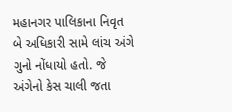મહાનગર પાલિકાના નિવૃત બે અધિકારી સામે લાંચ અંગે ગુનો નોંધાયો હતો. જે અંગેનો કેસ ચાલી જતા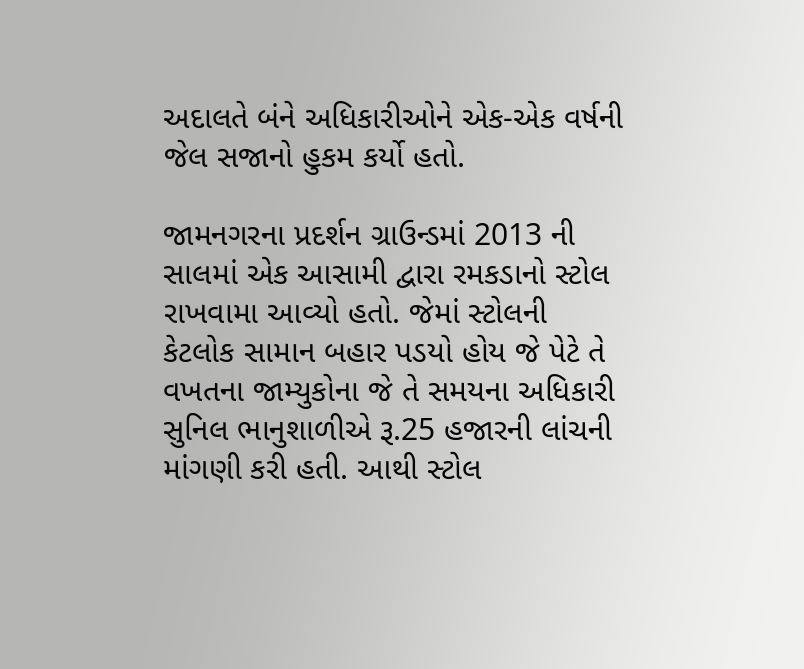અદાલતે બંને અધિકારીઓને એક-એક વર્ષની જેલ સજાનો હુકમ કર્યો હતો.

જામનગરના પ્રદર્શન ગ્રાઉન્ડમાં 2013 ની સાલમાં એક આસામી દ્વારા રમકડાનો સ્ટોલ રાખવામા આવ્યો હતો. જેમાં સ્ટોલની કેટલોક સામાન બહાર પડયો હોય જે પેટે તે વખતના જામ્યુકોના જે તે સમયના અધિકારી સુનિલ ભાનુશાળીએ રૂ.25 હજારની લાંચની માંગણી કરી હતી. આથી સ્ટોલ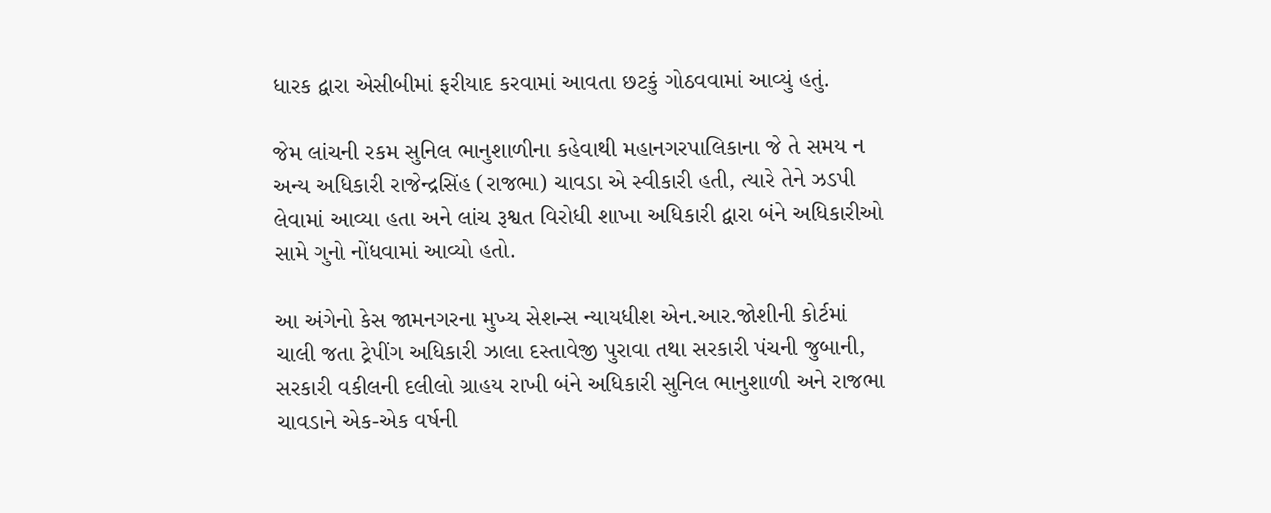ધારક દ્વારા એસીબીમાં ફરીયાદ કરવામાં આવતા છટકું ગોઠવવામાં આવ્યું હતું.

જેમ લાંચની રકમ સુનિલ ભાનુશાળીના કહેવાથી મહાનગરપાલિકાના જે તે સમય ન અન્ય અધિકારી રાજેન્દ્રસિંહ (રાજભા) ચાવડા એ સ્વીકારી હતી, ત્યારે તેને ઝડપી લેવામાં આવ્યા હતા અને લાંચ રૂશ્વત વિરોધી શાખા અધિકારી દ્વારા બંને અધિકારીઓ સામે ગુનો નોંધવામાં આવ્યો હતો.

આ અંગેનો કેસ જામનગરના મુખ્ય સેશન્સ ન્યાયધીશ એન.આર.જોશીની કોર્ટમાં ચાલી જતા ટ્રેપીંગ અધિકારી ઝાલા દસ્તાવેજી પુરાવા તથા સરકારી પંચની જુબાની, સરકારી વકીલની દલીલો ગ્રાહય રાખી બંને અધિકારી સુનિલ ભાનુશાળી અને રાજભા ચાવડાને એક-એક વર્ષની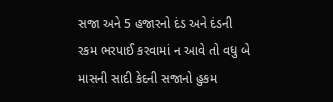સજા અને 5 હજારનો દંડ અને દંડની રકમ ભરપાઈ કરવામાં ન આવે તો વધુ બે માસની સાદી કેદની સજાનો હુકમ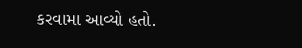કરવામા આવ્યો હતો.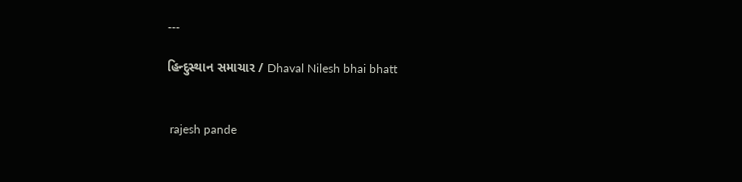---

હિન્દુસ્થાન સમાચાર / Dhaval Nilesh bhai bhatt


 rajesh pande